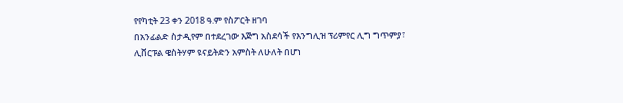የየካቲት 23 ቀን 2018 ዓ.ም የስፖርት ዘገባ
በአንፊልድ ስታዲየም በተደረገው እጅግ አስደሳች የእንግሊዝ ፕሪምየር ሊግ ግጥምያ፣ ሊቨርፑል ዌስትሃም ዩናይትድን አምስት ለሁለት በሆነ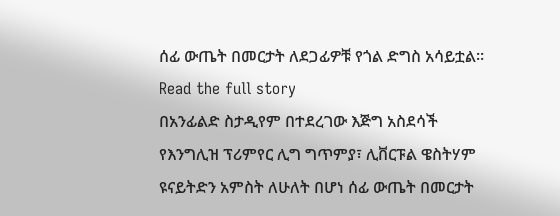ሰፊ ውጤት በመርታት ለደጋፊዎቹ የጎል ድግስ አሳይቷል።
Read the full story
በአንፊልድ ስታዲየም በተደረገው እጅግ አስደሳች የእንግሊዝ ፕሪምየር ሊግ ግጥምያ፣ ሊቨርፑል ዌስትሃም ዩናይትድን አምስት ለሁለት በሆነ ሰፊ ውጤት በመርታት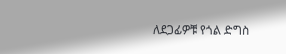ለደጋፊዎቹ የጎል ድግስ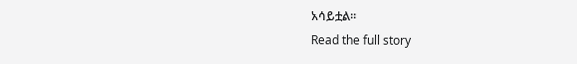አሳይቷል።
Read the full story